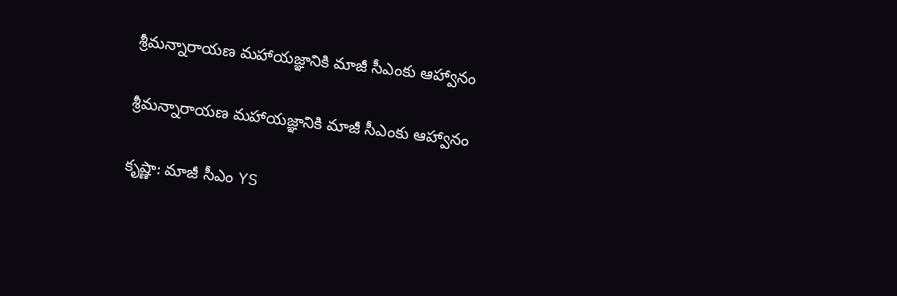శ్రీమన్నారాయణ మహాయజ్ఞానికి మాజీ సీఎంకు ఆహ్వానం

శ్రీమన్నారాయణ మహాయజ్ఞానికి మాజీ సీఎంకు ఆహ్వానం

కృష్ణా: మాజీ సీఎం YS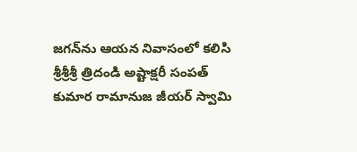జగన్‌ను ఆయన నివాసంలో కలిసి శ్రీశ్రీశ్రీ త్రిదండి అష్టాక్షరీ సంపత్‌ కుమార రామానుజ జీయర్‌ స్వామి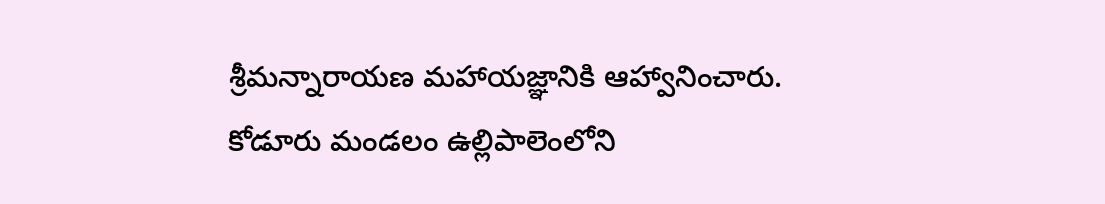శ్రీమన్నారాయణ మహాయజ్ఞానికి ఆహ్వానించారు. కోడూరు మండలం ఉల్లిపాలెంలోని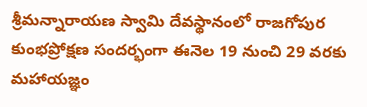శ్రీమన్నారాయణ స్వామి దేవస్థానంలో రాజగోపుర కుంభప్రోక్షణ సందర్భంగా ఈనెల 19 నుంచి 29 వరకు మహాయజ్ఞం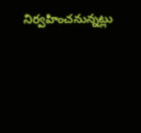నిర్వహించనున్నట్లు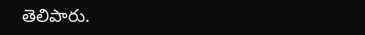తెలిపారు.